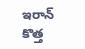ఇరాన్ కొత్త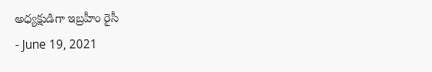అధ్యక్షుడిగా ఇబ్రహీం రైసీ
- June 19, 2021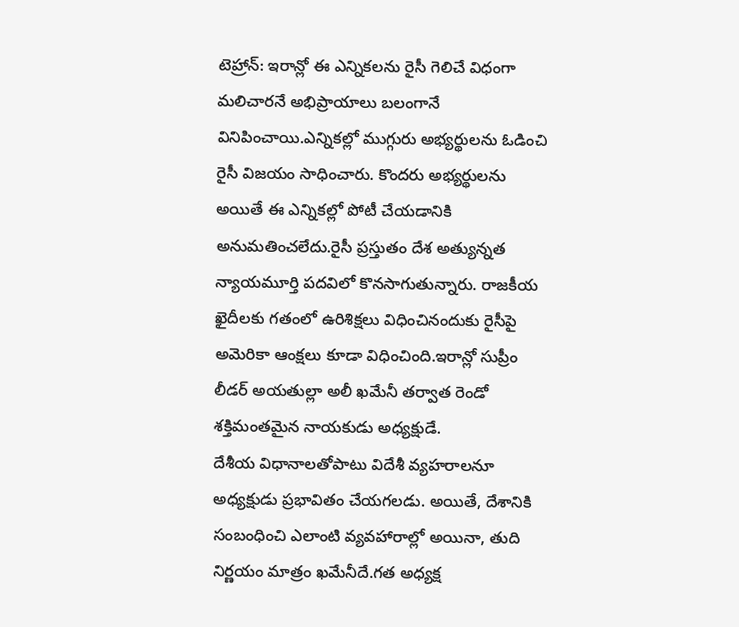టెహ్రాన్: ఇరాన్లో ఈ ఎన్నికలను రైసీ గెలిచే విధంగా మలిచారనే అభిప్రాయాలు బలంగానే వినిపించాయి.ఎన్నికల్లో ముగ్గురు అభ్యర్థులను ఓడించి రైసీ విజయం సాధించారు. కొందరు అభ్యర్థులను అయితే ఈ ఎన్నికల్లో పోటీ చేయడానికి అనుమతించలేదు.రైసీ ప్రస్తుతం దేశ అత్యున్నత న్యాయమూర్తి పదవిలో కొనసాగుతున్నారు. రాజకీయ ఖైదీలకు గతంలో ఉరిశిక్షలు విధించినందుకు రైసీపై అమెరికా ఆంక్షలు కూడా విధించింది.ఇరాన్లో సుప్రీం లీడర్ అయతుల్లా అలీ ఖమేనీ తర్వాత రెండో శక్తిమంతమైన నాయకుడు అధ్యక్షుడే.
దేశీయ విధానాలతోపాటు విదేశీ వ్యహరాలనూ అధ్యక్షుడు ప్రభావితం చేయగలడు. అయితే, దేశానికి సంబంధించి ఎలాంటి వ్యవహారాల్లో అయినా, తుది నిర్ణయం మాత్రం ఖమేనీదే.గత అధ్యక్ష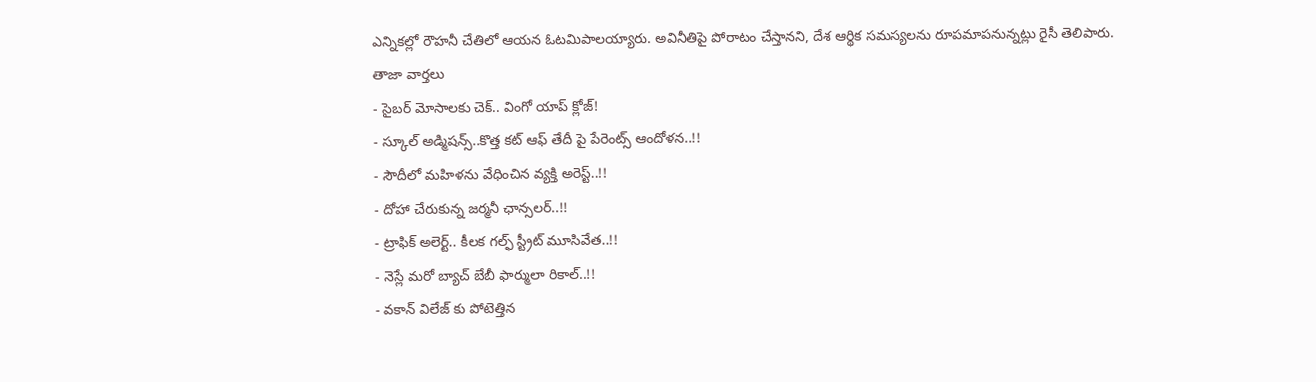ఎన్నికల్లో రౌహనీ చేతిలో ఆయన ఓటమిపాలయ్యారు. అవినీతిపై పోరాటం చేస్తానని, దేశ ఆర్థిక సమస్యలను రూపమాపనున్నట్లు రైసీ తెలిపారు.
తాజా వార్తలు
- సైబర్ మోసాలకు చెక్.. వింగో యాప్ క్లోజ్!
- స్కూల్ అడ్మిషన్స్..కొత్త కట్ ఆఫ్ తేదీ పై పేరెంట్స్ ఆందోళన..!!
- సౌదీలో మహిళను వేధించిన వ్యక్తి అరెస్ట్..!!
- దోహా చేరుకున్న జర్మనీ ఛాన్సలర్..!!
- ట్రాఫిక్ అలెర్ట్.. కీలక గల్ఫ్ స్ట్రీట్ మూసివేత..!!
- నెస్లే మరో బ్యాచ్ బేబీ ఫార్ములా రికాల్..!!
- వకాన్ విలేజ్ కు పోటెత్తిన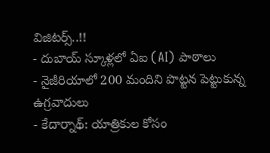విజిటర్స్..!!
- దుబాయ్ స్కూళ్లలో ఏఐ (AI) పాఠాలు
- నైజీరియాలో 200 మందిని పొట్టన పెట్టుకున్న ఉగ్రవాదులు
- కేదార్నాథ్: యాత్రికుల కోసం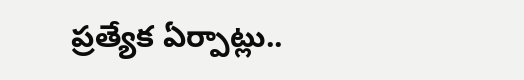ప్రత్యేక ఏర్పాట్లు..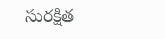సురక్షిత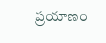ప్రయాణం